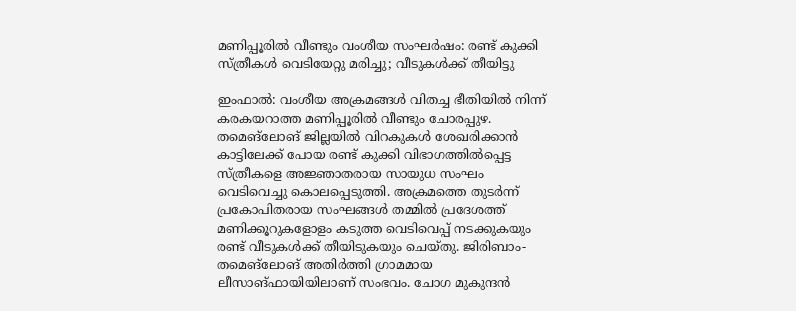മണിപ്പൂരിൽ വീണ്ടും വംശീയ സംഘർഷം: രണ്ട് കുക്കി സ്ത്രീകൾ വെടിയേറ്റു മരിച്ചു; വീടുകൾക്ക് തീയിട്ടു

ഇംഫാൽ: വംശീയ അക്രമങ്ങൾ വിതച്ച ഭീതിയിൽ നിന്ന് കരകയറാത്ത മണിപ്പൂരിൽ വീണ്ടും ചോരപ്പുഴ. തമെങ്‌ലോങ് ജില്ലയിൽ വിറകുകൾ ശേഖരിക്കാൻ കാട്ടിലേക്ക് പോയ രണ്ട് കുക്കി വിഭാഗത്തിൽപ്പെട്ട സ്ത്രീകളെ അജ്ഞാതരായ സായുധ സംഘം വെടിവെച്ചു കൊലപ്പെടുത്തി. അക്രമത്തെ തുടർന്ന് പ്രകോപിതരായ സംഘങ്ങൾ തമ്മിൽ പ്രദേശത്ത് മണിക്കൂറുകളോളം കടുത്ത വെടിവെപ്പ് നടക്കുകയും രണ്ട് വീടുകൾക്ക് തീയിടുകയും ചെയ്തു. ജിരിബാം-തമെങ്‌ലോങ് അതിർത്തി ഗ്രാമമായ ലീസാങ്ഫായിയിലാണ് സംഭവം. ചോഗ മുകുന്ദൻ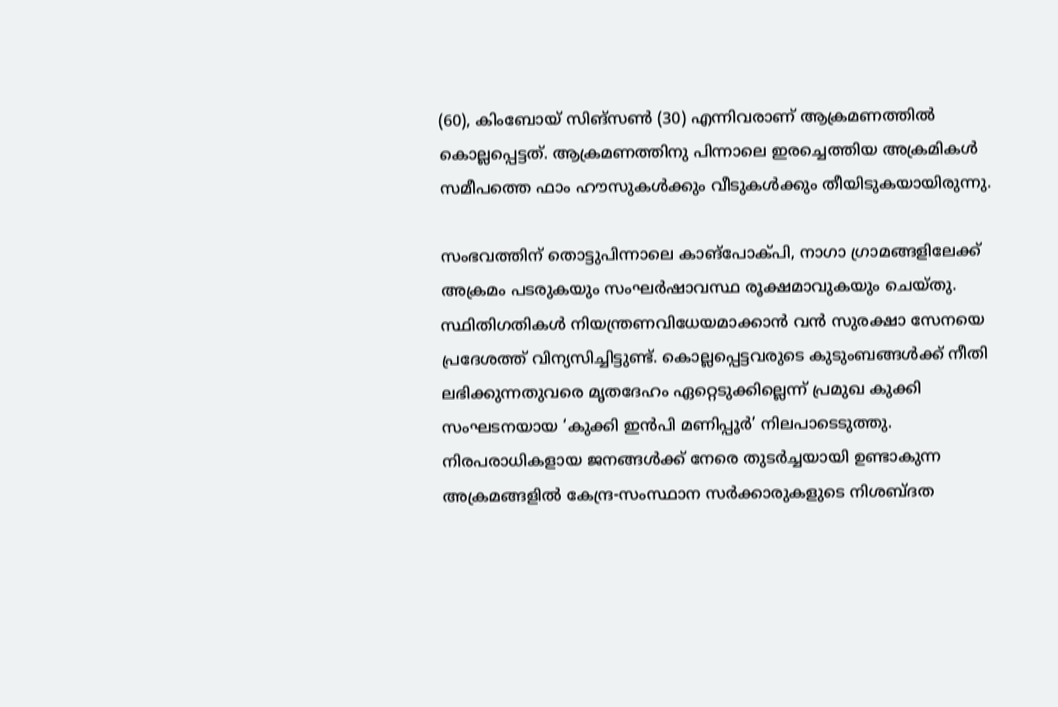(60), കിംബോയ് സിങ്സൺ (30) എന്നിവരാണ് ആക്രമണത്തിൽ കൊല്ലപ്പെട്ടത്. ആക്രമണത്തിനു പിന്നാലെ ഇരച്ചെത്തിയ അക്രമികൾ സമീപത്തെ ഫാം ഹൗസുകൾക്കും വീടുകൾക്കും തീയിടുകയായിരുന്നു.

സംഭവത്തിന് തൊട്ടുപിന്നാലെ കാങ്പോക്പി, നാഗാ ഗ്രാമങ്ങളിലേക്ക് അക്രമം പടരുകയും സംഘർഷാവസ്ഥ രൂക്ഷമാവുകയും ചെയ്തു. സ്ഥിതിഗതികൾ നിയന്ത്രണവിധേയമാക്കാൻ വൻ സുരക്ഷാ സേനയെ പ്രദേശത്ത് വിന്യസിച്ചിട്ടുണ്ട്. കൊല്ലപ്പെട്ടവരുടെ കുടുംബങ്ങൾക്ക് നീതി ലഭിക്കുന്നതുവരെ മൃതദേഹം ഏറ്റെടുക്കില്ലെന്ന് പ്രമുഖ കുക്കി സംഘടനയായ ‘കുക്കി ഇൻപി മണിപ്പൂർ’ നിലപാടെടുത്തു. നിരപരാധികളായ ജനങ്ങൾക്ക് നേരെ തുടർച്ചയായി ഉണ്ടാകുന്ന അക്രമങ്ങളിൽ കേന്ദ്ര-സംസ്ഥാന സർക്കാരുകളുടെ നിശബ്ദത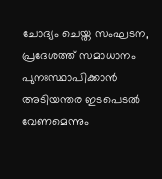ചോദ്യം ചെയ്ത സംഘടന, പ്രദേശത്ത് സമാധാനം പുനഃസ്ഥാപിക്കാൻ അടിയന്തര ഇടപെടൽ വേണമെന്നും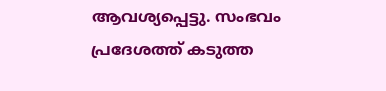ആവശ്യപ്പെട്ടു. സംഭവം പ്രദേശത്ത് കടുത്ത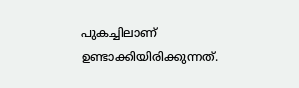പുകച്ചിലാണ് ഉണ്ടാക്കിയിരിക്കുന്നത്.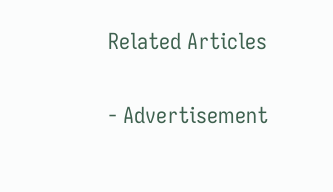Related Articles

- Advertisement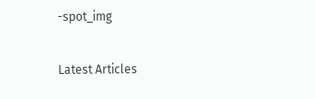-spot_img

Latest Articles